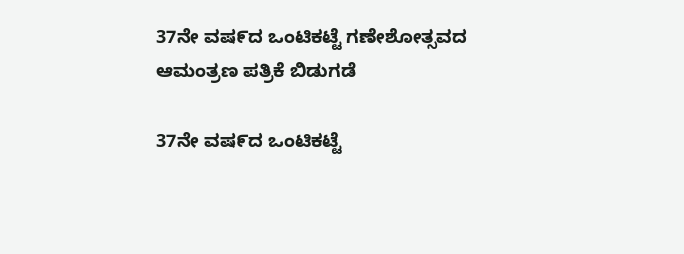37ನೇ ವಷ೯ದ ಒಂಟಿಕಟ್ಟೆ ಗಣೇಶೋತ್ಸವದ ಆಮಂತ್ರಣ ಪತ್ರಿಕೆ ಬಿಡುಗಡೆ

37ನೇ ವಷ೯ದ ಒಂಟಿಕಟ್ಟೆ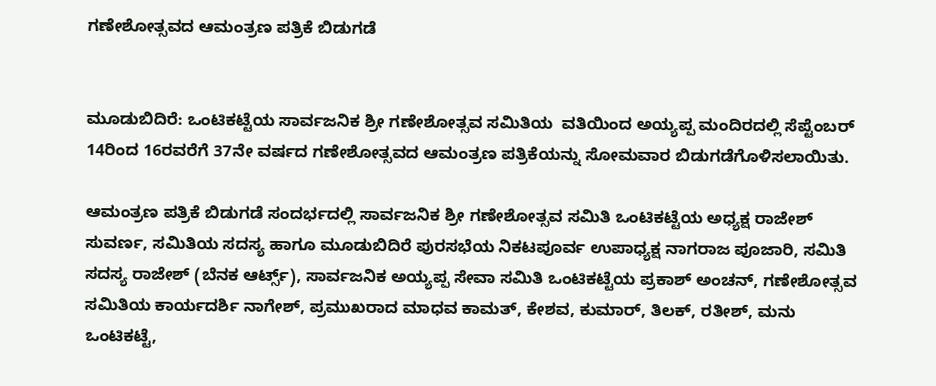ಗಣೇಶೋತ್ಸವದ ಆಮಂತ್ರಣ ಪತ್ರಿಕೆ ಬಿಡುಗಡೆ


ಮೂಡುಬಿದಿರೆ: ಒಂಟಿಕಟ್ಟೆಯ ಸಾರ್ವಜನಿಕ ಶ್ರೀ ಗಣೇಶೋತ್ಸವ ಸಮಿತಿಯ  ವತಿಯಿಂದ ಅಯ್ಯಪ್ಪ ಮಂದಿರದಲ್ಲಿ ಸೆಪ್ಟೆಂಬರ್ 14ರಿಂದ 16ರವರೆಗೆ 37ನೇ ವರ್ಷದ ಗಣೇಶೋತ್ಸವದ ಆಮಂತ್ರಣ ಪತ್ರಿಕೆಯನ್ನು ಸೋಮವಾರ ಬಿಡುಗಡೆಗೊಳಿಸಲಾಯಿತು.

ಆಮಂತ್ರಣ ಪತ್ರಿಕೆ ಬಿಡುಗಡೆ ಸಂದರ್ಭದಲ್ಲಿ ಸಾರ್ವಜನಿಕ ಶ್ರೀ ಗಣೇಶೋತ್ಸವ ಸಮಿತಿ ಒಂಟಿಕಟ್ಟೆಯ ಅಧ್ಯಕ್ಷ ರಾಜೇಶ್ ಸುವರ್ಣ, ಸಮಿತಿಯ ಸದಸ್ಯ ಹಾಗೂ ಮೂಡುಬಿದಿರೆ ಪುರಸಭೆಯ ನಿಕಟಪೂರ್ವ ಉಪಾಧ್ಯಕ್ಷ ನಾಗರಾಜ ಪೂಜಾರಿ, ಸಮಿತಿ ಸದಸ್ಯ ರಾಜೇಶ್ (ಬೆನಕ ಆರ್ಟ್ಸ್), ಸಾರ್ವಜನಿಕ ಅಯ್ಯಪ್ಪ ಸೇವಾ ಸಮಿತಿ ಒಂಟಿಕಟ್ಟೆಯ ಪ್ರಕಾಶ್ ಅಂಚನ್, ಗಣೇಶೋತ್ಸವ ಸಮಿತಿಯ ಕಾರ್ಯದರ್ಶಿ ನಾಗೇಶ್, ಪ್ರಮುಖರಾದ ಮಾಧವ ಕಾಮತ್, ಕೇಶವ, ಕುಮಾರ್, ತಿಲಕ್, ರತೀಶ್, ಮನು ಒಂಟಿಕಟ್ಟೆ,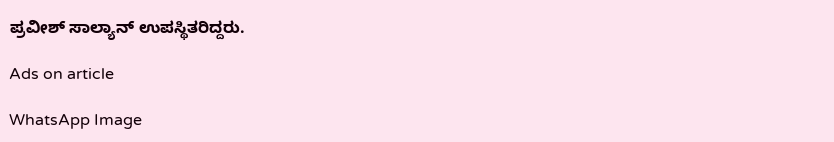ಪ್ರವೀಶ್ ಸಾಲ್ಯಾನ್ ಉಪಸ್ಥಿತರಿದ್ದರು.

Ads on article

WhatsApp Image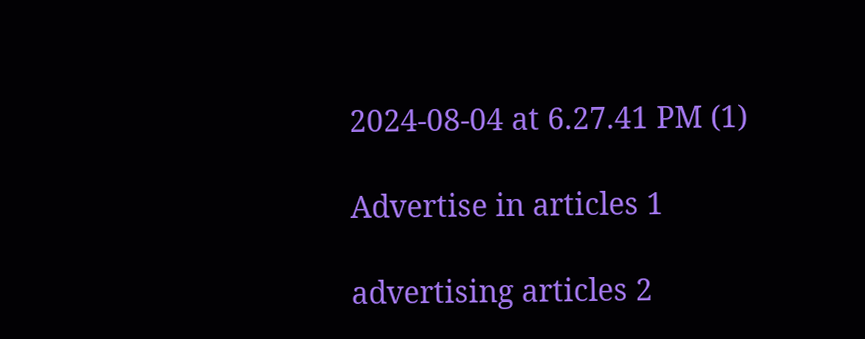2024-08-04 at 6.27.41 PM (1)

Advertise in articles 1

advertising articles 2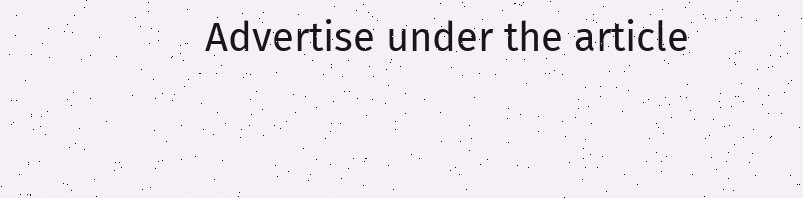Advertise under the article